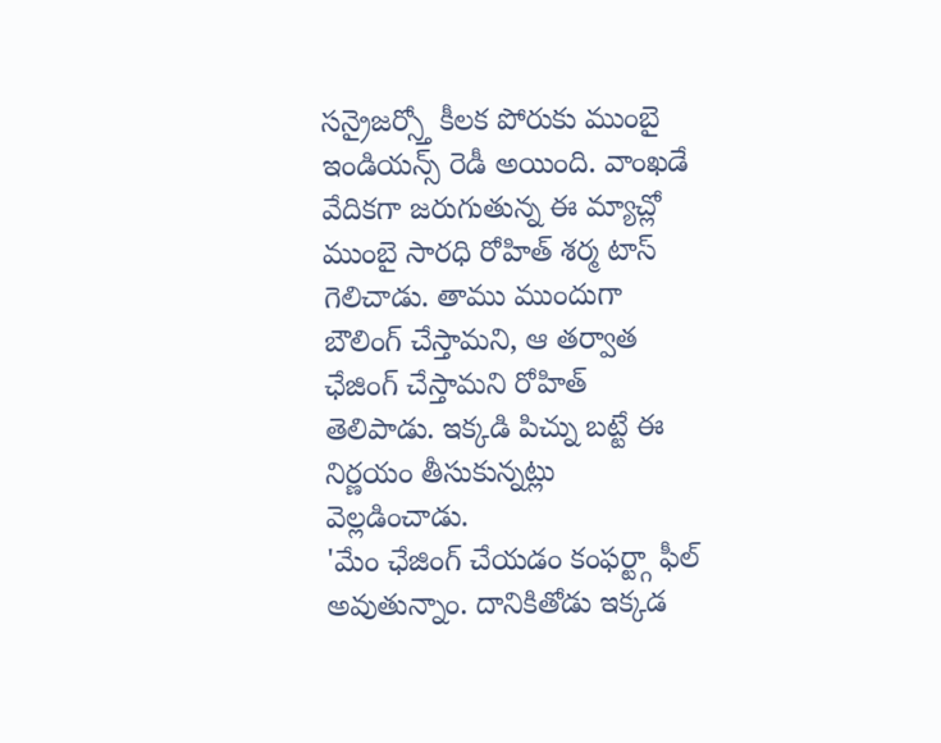సన్రైజర్స్తో కీలక పోరుకు ముంబై ఇండియన్స్ రెడీ అయింది. వాంఖడే వేదికగా జరుగుతున్న ఈ మ్యాచ్లో ముంబై సారధి రోహిత్ శర్మ టాస్ గెలిచాడు. తాము ముందుగా బౌలింగ్ చేస్తామని, ఆ తర్వాత ఛేజింగ్ చేస్తామని రోహిత్ తెలిపాడు. ఇక్కడి పిచ్ను బట్టే ఈ నిర్ణయం తీసుకున్నట్లు వెల్లడించాడు.
'మేం ఛేజింగ్ చేయడం కంఫర్ట్గా ఫీల్ అవుతున్నాం. దానికితోడు ఇక్కడ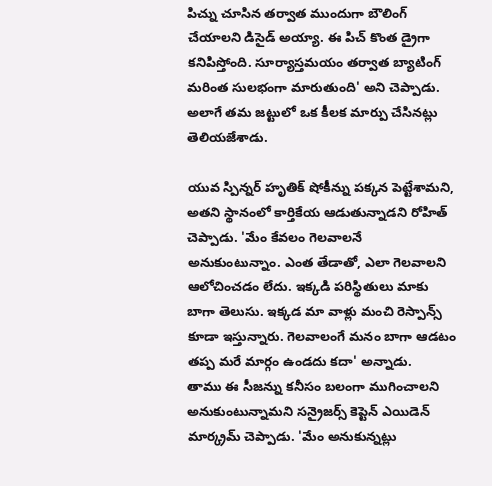పిచ్ను చూసిన తర్వాత ముందుగా బౌలింగ్ చేయాలని డిసైడ్ అయ్యా. ఈ పిచ్ కొంత డ్రైగా కనిపిస్తోంది. సూర్యాస్తమయం తర్వాత బ్యాటింగ్ మరింత సులభంగా మారుతుంది' అని చెప్పాడు. అలాగే తమ జట్టులో ఒక కీలక మార్పు చేసినట్లు తెలియజేశాడు.

యువ స్పిన్నర్ హృతిక్ షోకీన్ను పక్కన పెట్టేశామని, అతని స్థానంలో కార్తికేయ ఆడుతున్నాడని రోహిత్ చెప్పాడు. 'మేం కేవలం గెలవాలనే అనుకుంటున్నాం. ఎంత తేడాతో, ఎలా గెలవాలని ఆలోచించడం లేదు. ఇక్కడి పరిస్థితులు మాకు బాగా తెలుసు. ఇక్కడ మా వాళ్లు మంచి రెస్పాన్స్ కూడా ఇస్తున్నారు. గెలవాలంగే మనం బాగా ఆడటం తప్ప మరే మార్గం ఉండదు కదా' అన్నాడు.
తాము ఈ సీజన్ను కనీసం బలంగా ముగించాలని అనుకుంటున్నామని సన్రైజర్స్ కెప్టెన్ ఎయిడెన్ మార్క్రమ్ చెప్పాడు. 'మేం అనుకున్నట్లు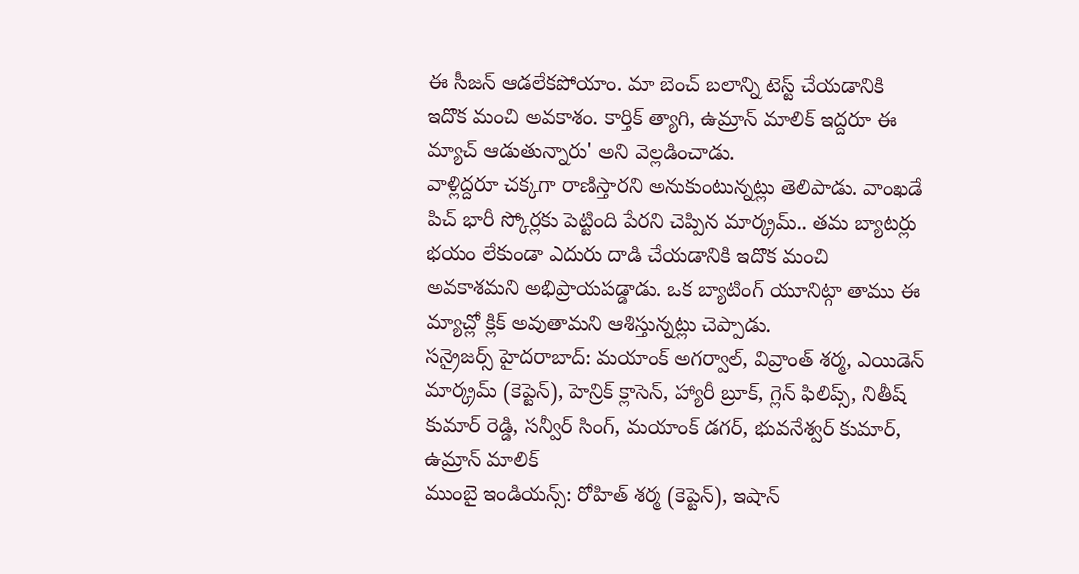ఈ సీజన్ ఆడలేకపోయాం. మా బెంచ్ బలాన్ని టెస్ట్ చేయడానికి ఇదొక మంచి అవకాశం. కార్తిక్ త్యాగి, ఉమ్రాన్ మాలిక్ ఇద్దరూ ఈ మ్యాచ్ ఆడుతున్నారు' అని వెల్లడించాడు.
వాళ్లిద్దరూ చక్కగా రాణిస్తారని అనుకుంటున్నట్లు తెలిపాడు. వాంఖడే పిచ్ భారీ స్కోర్లకు పెట్టింది పేరని చెప్పిన మార్క్రమ్.. తమ బ్యాటర్లు భయం లేకుండా ఎదురు దాడి చేయడానికి ఇదొక మంచి అవకాశమని అభిప్రాయపడ్డాడు. ఒక బ్యాటింగ్ యూనిట్గా తాము ఈ మ్యాచ్లో క్లిక్ అవుతామని ఆశిస్తున్నట్లు చెప్పాడు.
సన్రైజర్స్ హైదరాబాద్: మయాంక్ అగర్వాల్, వివ్రాంత్ శర్మ, ఎయిడెన్ మార్క్రమ్ (కెప్టెన్), హెన్రిక్ క్లాసెన్, హ్యారీ బ్రూక్, గ్లెన్ ఫిలిప్స్, నితీష్ కుమార్ రెడ్డి, సన్వీర్ సింగ్, మయాంక్ డగర్, భువనేశ్వర్ కుమార్, ఉమ్రాన్ మాలిక్
ముంబై ఇండియన్స్: రోహిత్ శర్మ (కెప్టెన్), ఇషాన్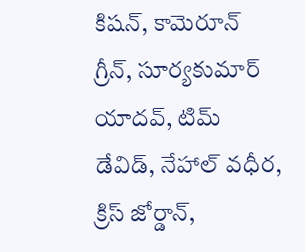కిషన్, కామెరూన్ గ్రీన్, సూర్యకుమార్ యాదవ్, టిమ్ డేవిడ్, నేహాల్ వధీర, క్రిస్ జోర్డాన్,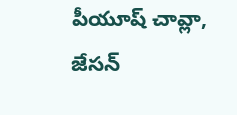పీయూష్ చావ్లా, జేసన్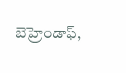బెహ్రెండాఫ్,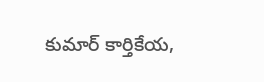కుమార్ కార్తికేయ,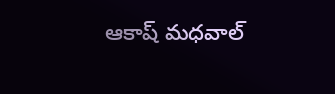ఆకాష్ మధవాల్